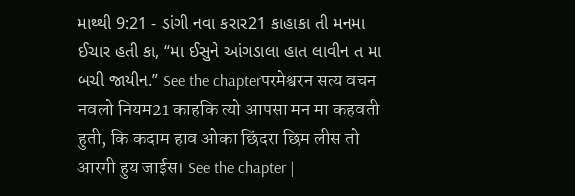માથ્થી 9:21 - ડાંગી નવા કરાર21 કાહાકા તી મનમા ઈચાર હતી કા, “મા ઈસુને આંગડાલા હાત લાવીન ત મા બચી જાયીન.” See the chapterपरमेश्वरन सत्य वचन नवलो नियम21 काहकि त्यो आपसा मन मा कहवती हुती, कि कदाम हाव ओका छिंदरा छिम लीस तो आरगी हुय जाईस। See the chapter |